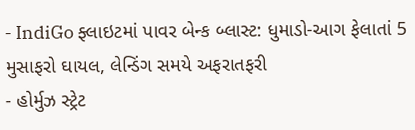- IndiGo ફ્લાઇટમાં પાવર બેન્ક બ્લાસ્ટ: ધુમાડો-આગ ફેલાતાં 5 મુસાફરો ઘાયલ, લેન્ડિંગ સમયે અફરાતફરી
- હોર્મુઝ સ્ટ્રેટ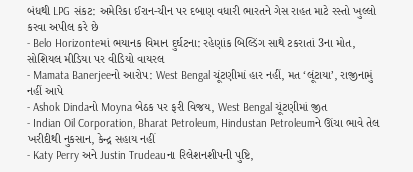બંધથી LPG સંકટ: અમેરિકા ઈરાન-ચીન પર દબાણ વધારી ભારતને ગેસ રાહત માટે રસ્તો ખુલ્લો કરવા અપીલ કરે છે
- Belo Horizonteમાં ભયાનક વિમાન દુર્ઘટના: રહેણાંક બિલ્ડિંગ સાથે ટકરાતાં 3ના મોત, સોશિયલ મીડિયા પર વીડિયો વાયરલ
- Mamata Banerjeeનો આરોપ: West Bengal ચૂંટણીમાં હાર નહીં, મત ‘લૂંટાયા’, રાજીનામું નહીં આપે
- Ashok Dindaનો Moyna બેઠક પર ફરી વિજય, West Bengal ચૂંટણીમાં જીત
- Indian Oil Corporation, Bharat Petroleum, Hindustan Petroleumને ઊંચા ભાવે તેલ ખરીદીથી નુકસાન, કેન્દ્ર સહાય નહીં
- Katy Perry અને Justin Trudeauના રિલેશનશીપની પુષ્ટિ,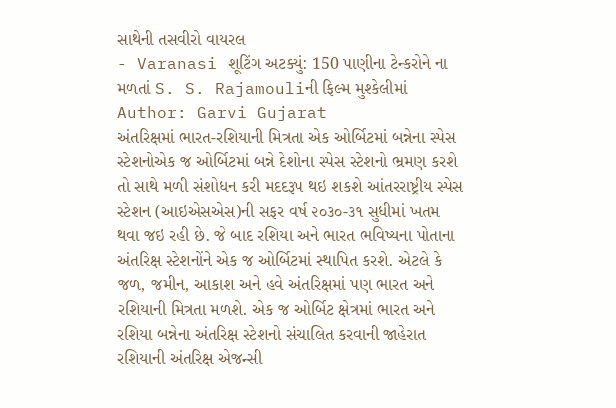સાથેની તસવીરો વાયરલ
- Varanasi શૂટિંગ અટક્યું: 150 પાણીના ટેન્કરોને ના મળતાં S. S. Rajamouliની ફિલ્મ મુશ્કેલીમાં
Author: Garvi Gujarat
અંતરિક્ષમાં ભારત-રશિયાની મિત્રતા એક ઓર્બિટમાં બન્નેના સ્પેસ સ્ટેશનોએક જ ઓર્બિટમાં બન્ને દેશોના સ્પેસ સ્ટેશનો ભ્રમણ કરશે તો સાથે મળી સંશોધન કરી મદદરૂપ થઇ શકશે આંતરરાષ્ટ્રીય સ્પેસ સ્ટેશન (આઇએસએસ)ની સફર વર્ષ ૨૦૩૦-૩૧ સુધીમાં ખતમ થવા જઇ રહી છે. જે બાદ રશિયા અને ભારત ભવિષ્યના પોતાના અંતરિક્ષ સ્ટેશનોંને એક જ ઓર્બિટમાં સ્થાપિત કરશે. એટલે કે જળ, જમીન, આકાશ અને હવે અંતરિક્ષમાં પણ ભારત અને રશિયાની મિત્રતા મળશે. એક જ ઓર્બિટ ક્ષેત્રમાં ભારત અને રશિયા બન્નેના અંતરિક્ષ સ્ટેશનો સંચાલિત કરવાની જાહેરાત રશિયાની અંતરિક્ષ એજન્સી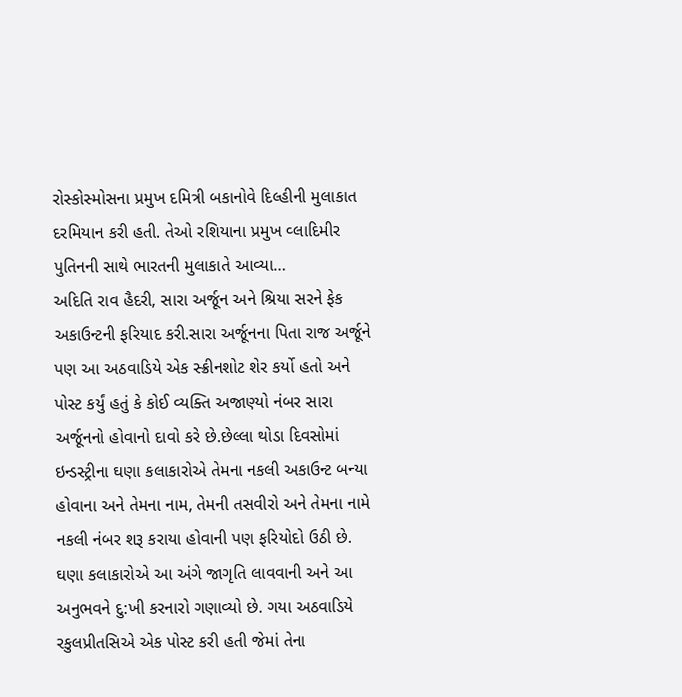રોસ્કોસ્મોસના પ્રમુખ દમિત્રી બકાનોવે દિલ્હીની મુલાકાત દરમિયાન કરી હતી. તેઓ રશિયાના પ્રમુખ વ્લાદિમીર પુતિનની સાથે ભારતની મુલાકાતે આવ્યા…
અદિતિ રાવ હૈદરી, સારા અર્જૂન અને શ્રિયા સરને ફેક અકાઉન્ટની ફરિયાદ કરી.સારા અર્જૂનના પિતા રાજ અર્જૂને પણ આ અઠવાડિયે એક સ્ક્રીનશોટ શેર કર્યો હતો અને પોસ્ટ કર્યું હતું કે કોઈ વ્યક્તિ અજાણ્યો નંબર સારા અર્જૂનનો હોવાનો દાવો કરે છે.છેલ્લા થોડા દિવસોમાં ઇન્ડસ્ટ્રીના ઘણા કલાકારોએ તેમના નકલી અકાઉન્ટ બન્યા હોવાના અને તેમના નામ, તેમની તસવીરો અને તેમના નામે નકલી નંબર શરૂ કરાયા હોવાની પણ ફરિયોદો ઉઠી છે. ઘણા કલાકારોએ આ અંગે જાગૃતિ લાવવાની અને આ અનુભવને દુ:ખી કરનારો ગણાવ્યો છે. ગયા અઠવાડિયે રકુલપ્રીતસિએ એક પોસ્ટ કરી હતી જેમાં તેના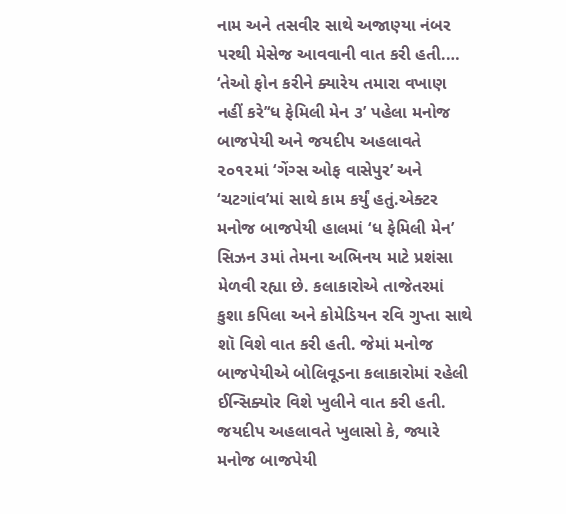નામ અને તસવીર સાથે અજાણ્યા નંબર પરથી મેસેજ આવવાની વાત કરી હતી.…
‘તેઓ ફોન કરીને ક્યારેય તમારા વખાણ નહીં કરે’‘ધ ફેમિલી મેન ૩’ પહેલા મનોજ બાજપેયી અને જયદીપ અહલાવતે ૨૦૧૨માં ‘ગેંગ્સ ઓફ વાસેપુર’ અને ‘ચટગાંવ’માં સાથે કામ કર્યું હતું.એક્ટર મનોજ બાજપેયી હાલમાં ‘ધ ફેમિલી મેન’ સિઝન ૩માં તેમના અભિનય માટે પ્રશંસા મેળવી રહ્યા છે. કલાકારોએ તાજેતરમાં કુશા કપિલા અને કોમેડિયન રવિ ગુપ્તા સાથે શૉ વિશે વાત કરી હતી. જેમાં મનોજ બાજપેયીએ બોલિવૂડના કલાકારોમાં રહેલી ઈન્સિક્યોર વિશે ખુલીને વાત કરી હતી. જયદીપ અહલાવતે ખુલાસો કે, જ્યારે મનોજ બાજપેયી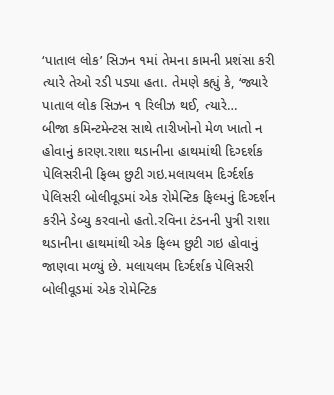‘પાતાલ લોક’ સિઝન ૧માં તેમના કામની પ્રશંસા કરી ત્યારે તેઓ રડી પડ્યા હતા. તેમણે કહ્યું કે, ‘જ્યારે પાતાલ લોક સિઝન ૧ રિલીઝ થઈ, ત્યારે…
બીજા કમિન્ટમેન્ટસ સાથે તારીખોનો મેળ ખાતો ન હોવાનું કારણ.રાશા થડાનીના હાથમાંથી દિગ્દર્શક પેલિસરીની ફિલ્મ છુટી ગઇ.મલાયલમ દિર્ગ્દર્શક પેલિસરી બોલીવૂડમાં એક રોમેન્ટિક ફિલ્મનું દિગ્દર્શન કરીને ડેબ્યુ કરવાનો હતો.રવિના ટંડનની પુત્રી રાશા થડાનીના હાથમાંથી એક ફિલ્મ છુટી ગઇ હોવાનું જાણવા મળ્યું છે. મલાયલમ દિર્ગ્દર્શક પેલિસરી બોલીવૂડમાં એક રોમેન્ટિક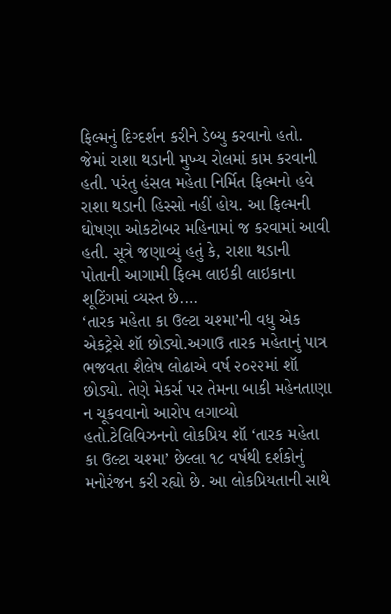ફિલ્મનું દિગ્દર્શન કરીને ડેબ્યુ કરવાનો હતો. જેમાં રાશા થડાની મુખ્ય રોલમાં કામ કરવાની હતી. પરંતુ હંસલ મહેતા નિર્મિત ફિલ્મનો હવે રાશા થડાની હિસ્સો નહીં હોય. આ ફિલ્મની ઘોષણા ઓકટોબર મહિનામાં જ કરવામાં આવી હતી. સૂત્રે જણાવ્યું હતું કે, રાશા થડાની પોતાની આગામી ફિલ્મ લાઇકી લાઇકાના શૂટિંગમાં વ્યસ્ત છે.…
‘તારક મહેતા કા ઉલ્ટા ચશ્મા’ની વધુ એક એકટ્રેસે શૉ છોડ્યો.અગાઉ તારક મહેતાનું પાત્ર ભજવતા શૈલેષ લોઢાએ વર્ષ ૨૦૨૨માં શૉ છોડ્યો. તેણે મેકર્સ પર તેમના બાકી મહેનતાણા ન ચૂકવવાનો આરોપ લગાવ્યો હતો.ટેલિવિઝનનો લોકપ્રિય શૉ ‘તારક મહેતા કા ઉલ્ટા ચશ્મા’ છેલ્લા ૧૮ વર્ષથી દર્શકોનું મનોરંજન કરી રહ્યો છે. આ લોકપ્રિયતાની સાથે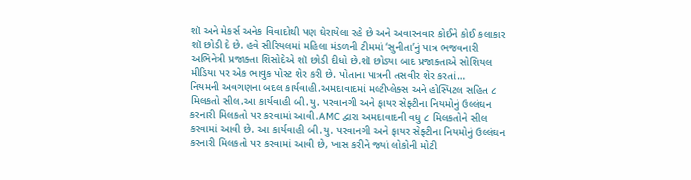શૉ અને મેકર્સ અનેક વિવાદોથી પણ ઘેરાયેલા રહે છે અને અવારનવાર કોઈને કોઈ કલાકાર શૉ છોડી દે છે. હવે સીરિયલમાં મહિલા મંડળની ટીમમાં ‘સુનીતા’નું પાત્ર ભજવનારી અભિનેત્રી પ્રજાક્તા શિસોદેએ શૉ છોડી દીધો છે.શૉ છોડ્યા બાદ પ્રજાક્તાએ સોશિયલ મીડિયા પર એક ભાવુક પોસ્ટ શેર કરી છે. પોતાના પાત્રની તસવીર શેર કરતાં…
નિયમની અવગણના બદલ કાર્યવાહી.અમદાવાદમાં મલ્ટીપ્લેક્સ અને હોસ્પિટલ સહિત ૮ મિલકતો સીલ.આ કાર્યવાહી બી.યુ. પરવાનગી અને ફાયર સેફ્ટીના નિયમોનું ઉલ્લંઘન કરનારી મિલકતો પર કરવામાં આવી.AMC દ્વારા અમદાવાદની વધુ ૮ મિલકતોને સીલ કરવામાં આવી છે. આ કાર્યવાહી બી.યુ. પરવાનગી અને ફાયર સેફ્ટીના નિયમોનું ઉલ્લંઘન કરનારી મિલકતો પર કરવામાં આવી છે, ખાસ કરીને જ્યાં લોકોની મોટી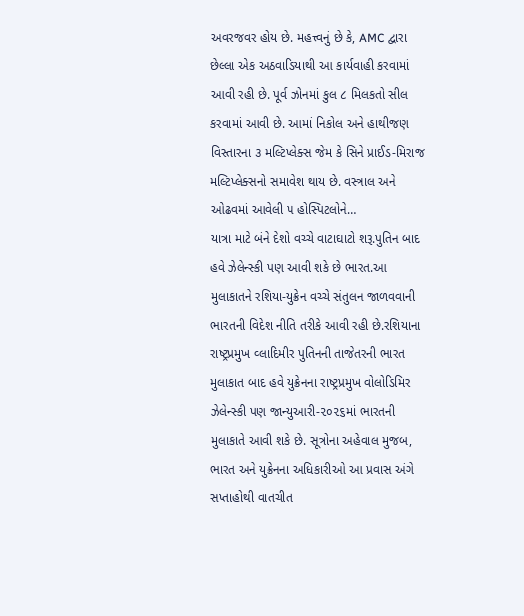અવરજવર હોય છે. મહત્ત્વનું છે કે, AMC દ્વારા છેલ્લા એક અઠવાડિયાથી આ કાર્યવાહી કરવામાં આવી રહી છે. પૂર્વ ઝોનમાં કુલ ૮ મિલકતો સીલ કરવામાં આવી છે. આમાં નિકોલ અને હાથીજણ વિસ્તારના ૩ મલ્ટિપ્લેક્સ જેમ કે સિને પ્રાઈડ-મિરાજ મલ્ટિપ્લેક્સનો સમાવેશ થાય છે. વસ્ત્રાલ અને ઓઢવમાં આવેલી ૫ હોસ્પિટલોને…
યાત્રા માટે બંને દેશો વચ્ચે વાટાઘાટો શરૂ.પુતિન બાદ હવે ઝેલેન્સ્કી પણ આવી શકે છે ભારત.આ મુલાકાતને રશિયા-યુક્રેન વચ્ચે સંતુલન જાળવવાની ભારતની વિદેશ નીતિ તરીકે આવી રહી છે.રશિયાના રાષ્ટ્રપ્રમુખ વ્લાદિમીર પુતિનની તાજેતરની ભારત મુલાકાત બાદ હવે યુક્રેનના રાષ્ટ્રપ્રમુખ વોલોડિમિર ઝેલેન્સ્કી પણ જાન્યુઆરી-૨૦૨૬માં ભારતની મુલાકાતે આવી શકે છે. સૂત્રોના અહેવાલ મુજબ, ભારત અને યુક્રેનના અધિકારીઓ આ પ્રવાસ અંગે સપ્તાહોથી વાતચીત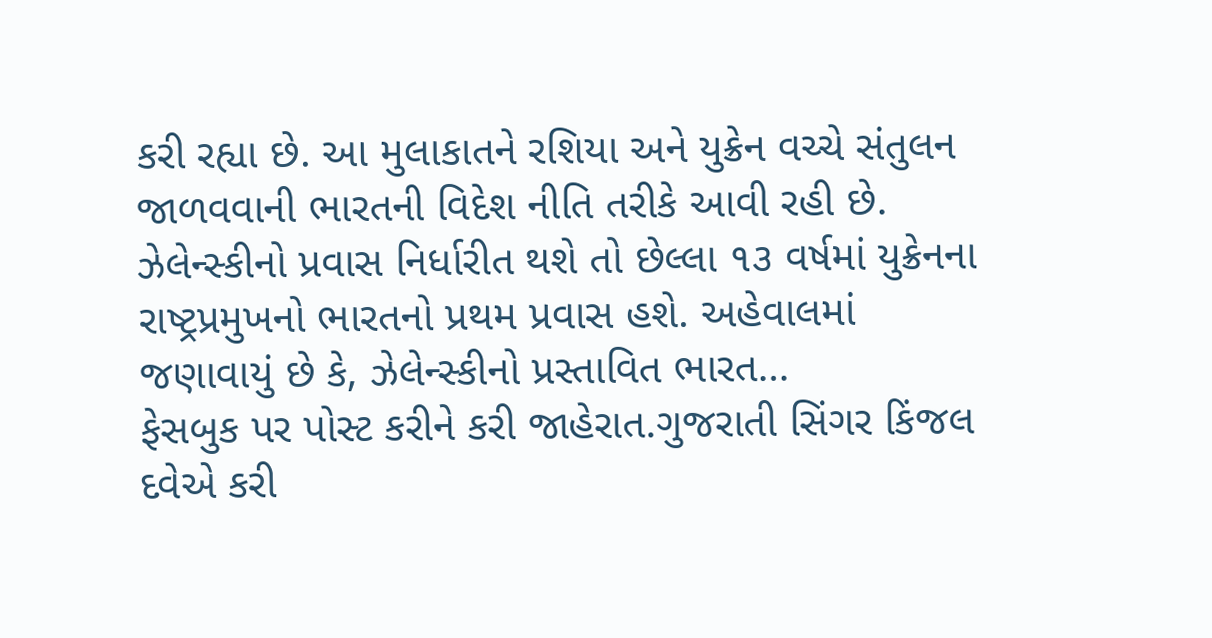કરી રહ્યા છે. આ મુલાકાતને રશિયા અને યુક્રેન વચ્ચે સંતુલન જાળવવાની ભારતની વિદેશ નીતિ તરીકે આવી રહી છે. ઝેલેન્સ્કીનો પ્રવાસ નિર્ધારીત થશે તો છેલ્લા ૧૩ વર્ષમાં યુક્રેનના રાષ્ટ્રપ્રમુખનો ભારતનો પ્રથમ પ્રવાસ હશે. અહેવાલમાં જણાવાયું છે કે, ઝેલેન્સ્કીનો પ્રસ્તાવિત ભારત…
ફેસબુક પર પોસ્ટ કરીને કરી જાહેરાત.ગુજરાતી સિંગર કિંજલ દવેએ કરી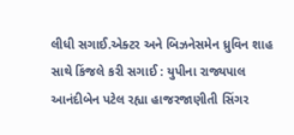લીધી સગાઈ.એક્ટર અને બિઝનેસમેન ધ્રુવિન શાહ સાથે કિંજલે કરી સગાઈ : યુપીના રાજ્યપાલ આનંદીબેન પટેલ રહ્યા હાજરજાણીતી સિંગર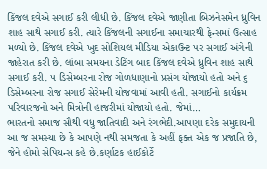કિંજલ દવેએ સગાઈ કરી લીધી છે. કિંજલ દવેએ જાણીતા બિઝનેસમેન ધ્રુવિન શાહ સાથે સગાઈ કરી. ત્યારે કિંજલની સગાઈના સમાચારથી ફેન્સમાં ઉત્સાહ મળ્યો છે. કિંજલ દવેએ ખુદ સોશિયલ મીડિયા એકાઉન્ટ પર સગાઈ અંગેની જાહેરાત કરી છે. લાંબા સમયના ડેટિંગ બાદ કિંજલ દવેએ ધ્રુવિન શાહ સાથે સગાઈ કરી. ૫ ડિસેમ્બરના રોજ ગોળધાણાનો પ્રસંગ યોજાયો હતો અને ૬ ડિસેમ્બરના રોજ સગાઈ સેરેમની યોજવામાં આવી હતી. સગાઈનો કાર્યક્રમ પરિવારજનો અને મિત્રોની હાજરીમાં યોજાયો હતો. જેમાં…
ભારતનો સમાજ સૌથી વધુ જાતિવાદી અને રંગભેદી.આપણા દરેક સમુદાયની આ જ સમસ્યા છે કે આપણે નથી સમજતા કે અહીં ફક્ત એક જ પ્રજાતિ છે, જેને હોમો સેપિયન્સ કહે છે.કર્ણાટક હાઈકોર્ટે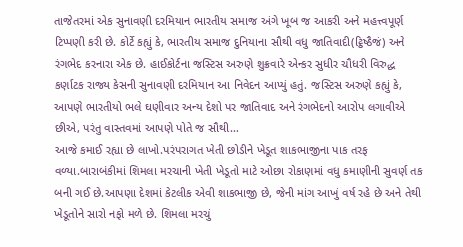તાજેતરમાં એક સુનાવણી દરમિયાન ભારતીય સમાજ અંગે ખૂબ જ આકરી અને મહત્ત્વપૂર્ણ ટિપ્પણી કરી છે. કોર્ટે કહ્યું કે, ભારતીય સમાજ દુનિયાના સૌથી વધુ જાતિવાદી(ટ્ઠિષ્ઠૈજં) અને રંગભેદ કરનારા એક છે. હાઈકોર્ટના જસ્ટિસ અરુણે શુક્રવારે એન્કર સુધીર ચૌધરી વિરુદ્ધ કર્ણાટક રાજ્ય કેસની સુનાવણી દરમિયાન આ નિવેદન આપ્યું હતું. જસ્ટિસ અરુણે કહ્યું કે, આપણે ભારતીયો ભલે ઘણીવાર અન્ય દેશો પર જાતિવાદ અને રંગભેદનો આરોપ લગાવીએ છીએ, પરંતુ વાસ્તવમાં આપણે પોતે જ સૌથી…
આજે કમાઈ રહ્યા છે લાખો.પરંપરાગત ખેતી છોડીને ખેડૂત શાકભાજીના પાક તરફ વળ્યા.બારાબંકીમાં શિમલા મરચાની ખેતી ખેડૂતો માટે ઓછા રોકાણમાં વધુ કમાણીની સુવર્ણ તક બની ગઈ છે.આપણા દેશમાં કેટલીક એવી શાકભાજી છે, જેની માંગ આખું વર્ષ રહે છે અને તેથી ખેડૂતોને સારો નફો મળે છે. શિમલા મરચું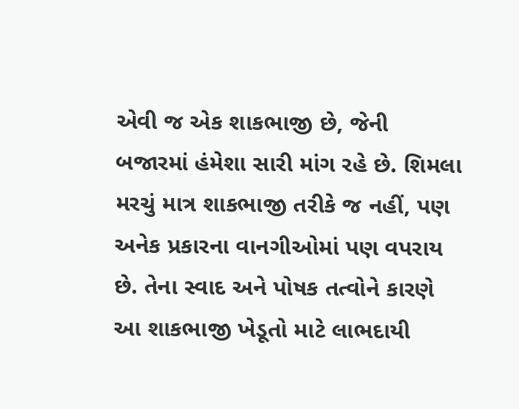એવી જ એક શાકભાજી છે, જેની બજારમાં હંમેશા સારી માંગ રહે છે. શિમલા મરચું માત્ર શાકભાજી તરીકે જ નહીં, પણ અનેક પ્રકારના વાનગીઓમાં પણ વપરાય છે. તેના સ્વાદ અને પોષક તત્વોને કારણે આ શાકભાજી ખેડૂતો માટે લાભદાયી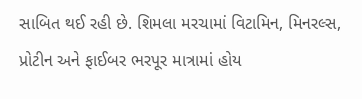સાબિત થઈ રહી છે. શિમલા મરચામાં વિટામિન, મિનરલ્સ, પ્રોટીન અને ફાઈબર ભરપૂર માત્રામાં હોય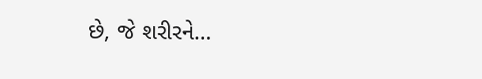છે, જે શરીરને…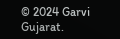© 2024 Garvi Gujarat.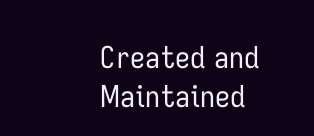Created and Maintained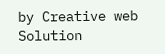by Creative web Solution